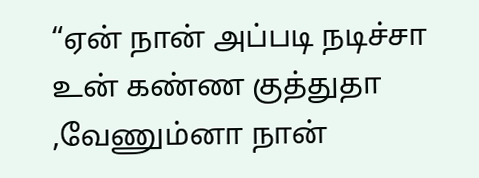“ஏன் நான் அப்படி நடிச்சா உன் கண்ண குத்துதா ,வேணும்னா நான்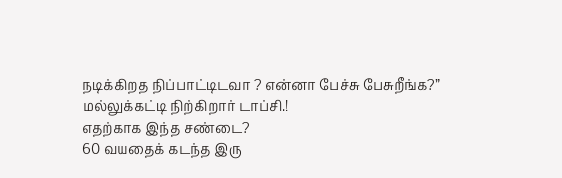நடிக்கிறத நிப்பாட்டிடவா ? என்னா பேச்சு பேசுறீங்க?”
மல்லுக்கட்டி நிற்கிறார் டாப்சி.!
எதற்காக இந்த சண்டை?
60 வயதைக் கடந்த இரு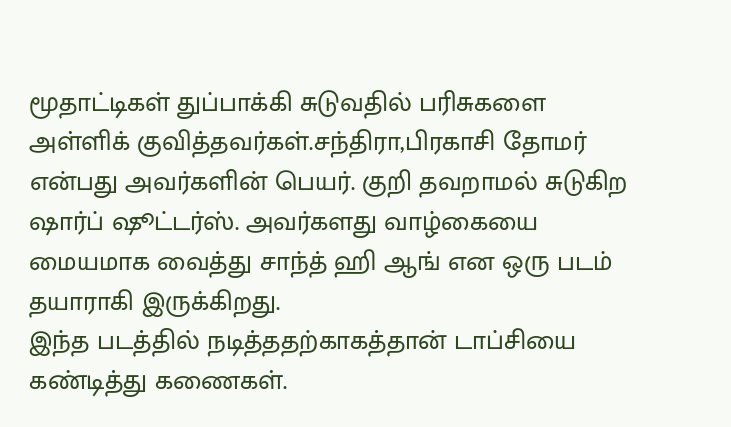மூதாட்டிகள் துப்பாக்கி சுடுவதில் பரிசுகளை அள்ளிக் குவித்தவர்கள்.சந்திரா,பிரகாசி தோமர் என்பது அவர்களின் பெயர். குறி தவறாமல் சுடுகிற ஷார்ப் ஷூட்டர்ஸ். அவர்களது வாழ்கையை மையமாக வைத்து சாந்த் ஹி ஆங் என ஒரு படம் தயாராகி இருக்கிறது.
இந்த படத்தில் நடித்ததற்காகத்தான் டாப்சியை கண்டித்து கணைகள்.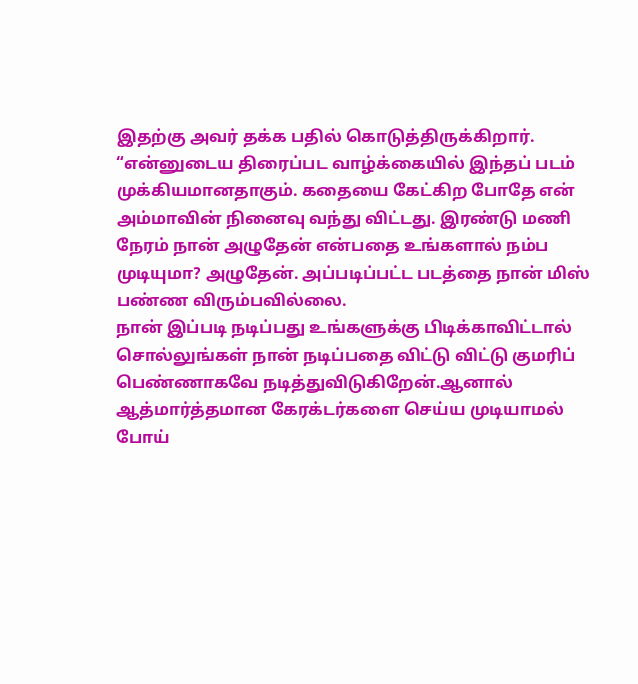இதற்கு அவர் தக்க பதில் கொடுத்திருக்கிறார்.
“என்னுடைய திரைப்பட வாழ்க்கையில் இந்தப் படம் முக்கியமானதாகும். கதையை கேட்கிற போதே என் அம்மாவின் நினைவு வந்து விட்டது. இரண்டு மணி நேரம் நான் அழுதேன் என்பதை உங்களால் நம்ப முடியுமா? அழுதேன். அப்படிப்பட்ட படத்தை நான் மிஸ் பண்ண விரும்பவில்லை.
நான் இப்படி நடிப்பது உங்களுக்கு பிடிக்காவிட்டால் சொல்லுங்கள் நான் நடிப்பதை விட்டு விட்டு குமரிப் பெண்ணாகவே நடித்துவிடுகிறேன்.ஆனால் ஆத்மார்த்தமான கேரக்டர்களை செய்ய முடியாமல் போய்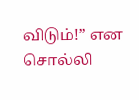விடும்!” என சொல்லி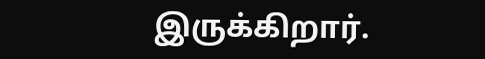இருக்கிறார்.